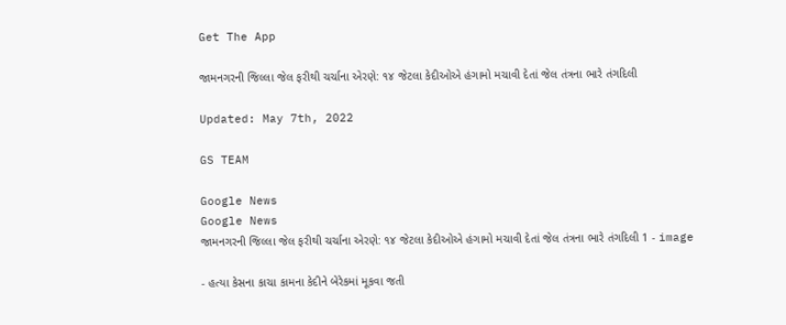Get The App

જામનગરની જિલ્લા જેલ ફરીથી ચર્ચાના એરણે: ૧૪ જેટલા કેદીઓએ હંગામો મચાવી દેતાં જેલ તંત્રના ભારે તંગદિલી

Updated: May 7th, 2022

GS TEAM

Google News
Google News
જામનગરની જિલ્લા જેલ ફરીથી ચર્ચાના એરણે: ૧૪ જેટલા કેદીઓએ હંગામો મચાવી દેતાં જેલ તંત્રના ભારે તંગદિલી 1 - image

- હત્યા કેસના કાચા કામના કેદીને બેરેકમાં મૂકવા જતી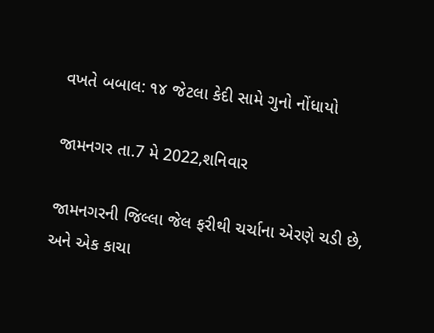વખતે બબાલ: ૧૪ જેટલા કેદી સામે ગુનો નોંધાયો

જામનગર તા.7 મે 2022,શનિવાર

જામનગરની જિલ્લા જેલ ફરીથી ચર્ચાના એરણે ચડી છે, અને એક કાચા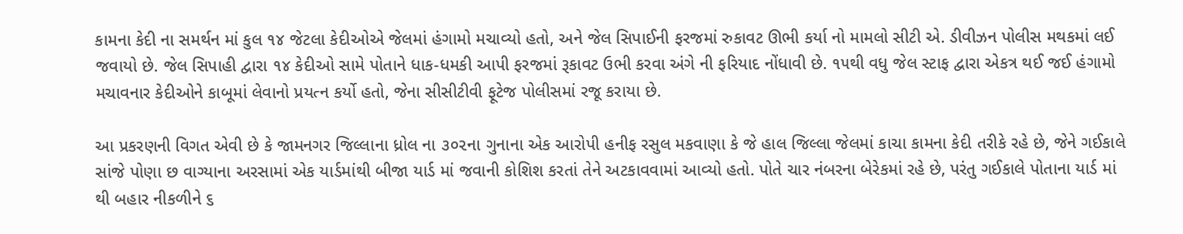કામના કેદી ના સમર્થન માં કુલ ૧૪ જેટલા કેદીઓએ જેલમાં હંગામો મચાવ્યો હતો, અને જેલ સિપાઈની ફરજમાં રુકાવટ ઊભી કર્યા નો મામલો સીટી એ. ડીવીઝન પોલીસ મથકમાં લઈ જવાયો છે. જેલ સિપાહી દ્વારા ૧૪ કેદીઓ સામે પોતાને ધાક-ધમકી આપી ફરજમાં રૂકાવટ ઉભી કરવા અંગે ની ફરિયાદ નોંધાવી છે. ૧૫થી વધુ જેલ સ્ટાફ દ્વારા એકત્ર થઈ જઈ હંગામો મચાવનાર કેદીઓને કાબૂમાં લેવાનો પ્રયત્ન કર્યો હતો, જેના સીસીટીવી ફૂટેજ પોલીસમાં રજૂ કરાયા છે.

આ પ્રકરણની વિગત એવી છે કે જામનગર જિલ્લાના ધ્રોલ ના ૩૦૨ના ગુનાના એક આરોપી હનીફ રસુલ મકવાણા કે જે હાલ જિલ્લા જેલમાં કાચા કામના કેદી તરીકે રહે છે, જેને ગઈકાલે સાંજે પોણા છ વાગ્યાના અરસામાં એક યાર્ડમાંથી બીજા યાર્ડ માં જવાની કોશિશ કરતાં તેને અટકાવવામાં આવ્યો હતો. પોતે ચાર નંબરના બેરેકમાં રહે છે, પરંતુ ગઈકાલે પોતાના યાર્ડ માં થી બહાર નીકળીને ૬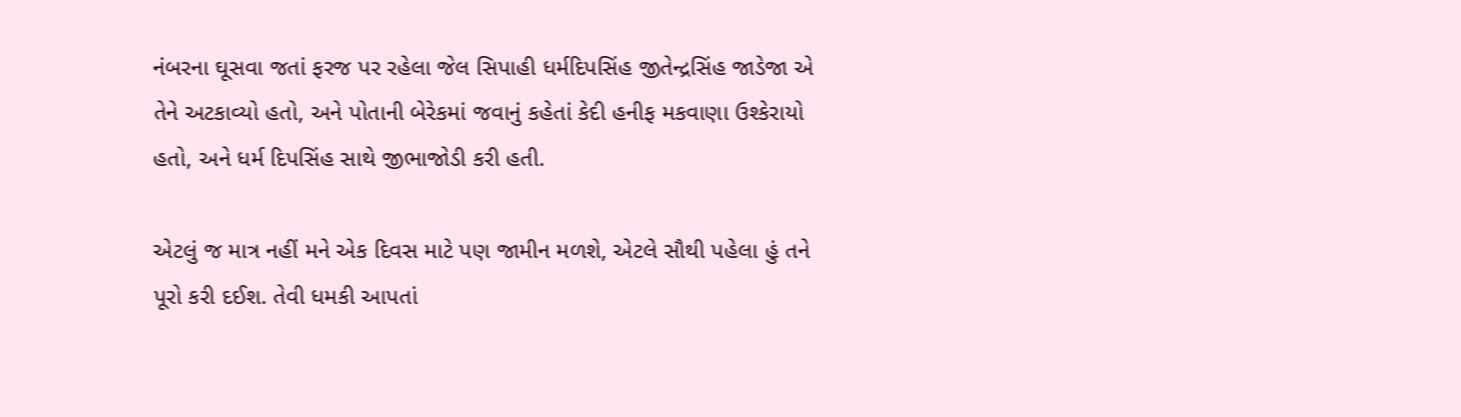નંબરના ઘૂસવા જતાં ફરજ પર રહેલા જેલ સિપાહી ધર્મદિપસિંહ જીતેન્દ્રસિંહ જાડેજા એ તેને અટકાવ્યો હતો, અને પોતાની બેરેકમાં જવાનું કહેતાં કેદી હનીફ મકવાણા ઉશ્કેરાયો હતો, અને ધર્મ દિપસિંહ સાથે જીભાજોડી કરી હતી.

એટલું જ માત્ર નહીં મને એક દિવસ માટે પણ જામીન મળશે, એટલે સૌથી પહેલા હું તને પૂરો કરી દઈશ. તેવી ધમકી આપતાં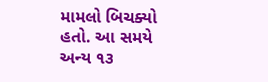મામલો બિચક્યો હતો. આ સમયે અન્ય ૧૩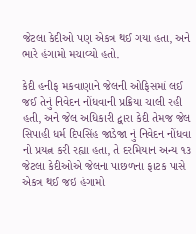જેટલા કેદીઓ પણ એકત્ર થઈ ગયા હતા, અને ભારે હંગામો મચાવ્યો હતો.

કેદી હનીફ મકવાણાને જેલની ઓફિસમાં લઈ જઈ તેનું નિવેદન નોંધવાની પ્રક્રિયા ચાલી રહી હતી, અને જેલ અધિકારી દ્વારા કેદી તેમજ જેલ સિપાહી ધર્મ દિપસિંહ જાડેજા નું નિવેદન નોંધવા નો પ્રયત્ન કરી રહ્યા હતા, તે દરમિયાન અન્ય ૧૩ જેટલા કેદીઓએ જેલના પાછળના ફાટક પાસે એકત્ર થઈ જઇ હંગામો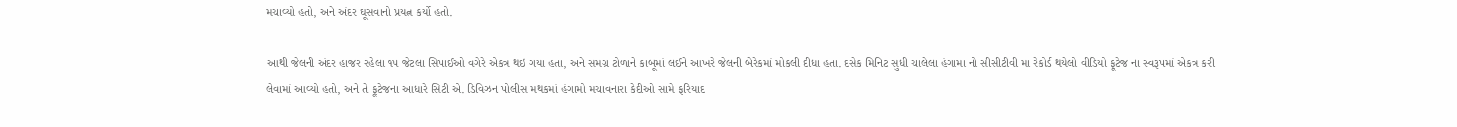મચાવ્યો હતો, અને અંદર ઘૂસવાનો પ્રયત્ન કર્યો હતો.

આથી જેલની અંદર હાજર રહેલા ૧૫ જેટલા સિપાઈઓ વગેરે એકત્ર થઇ ગયા હતા, અને સમગ્ર ટોળાને કાબૂમાં લઈને આખરે જેલની બેરેકમાં મોકલી દીધા હતા. દસેક મિનિટ સુધી ચાલેલા હંગામા નો સીસીટીવી મા રેકોર્ડ થયેલો વીડિયો ફૂટેજ ના સ્વરૂપમાં એકત્ર કરી લેવામાં આવ્યો હતો, અને તે ફૂટેજના આધારે સિટી એ. ડિવિઝન પોલીસ મથકમાં હંગામો મચાવનારા કેદીઓ સામે ફરિયાદ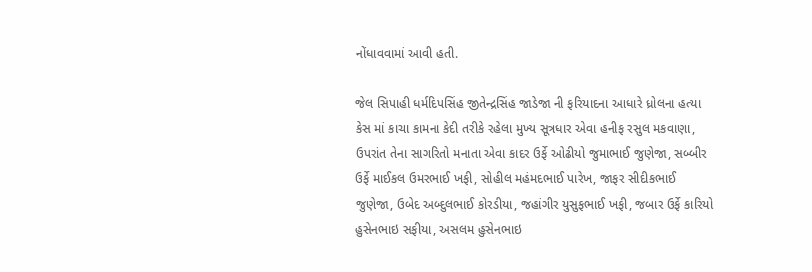નોંધાવવામાં આવી હતી.

જેલ સિપાહી ધર્મદિપસિંહ જીતેન્દ્રસિંહ જાડેજા ની ફરિયાદના આધારે ધ્રોલના હત્યા કેસ માં કાચા કામના કેદી તરીકે રહેલા મુખ્ય સૂત્રધાર એવા હનીફ રસુલ મકવાણા, ઉપરાંત તેના સાગરિતો મનાતા એવા કાદર ઉર્ફે ઓઢીયો જુમાભાઈ જુણેજા, સબ્બીર ઉર્ફે માઈકલ ઉમરભાઈ ખફી, સોહીલ મહંમદભાઈ પારેખ, જાફર સીદીકભાઈ જુણેજા, ઉબેદ અબ્દુલભાઈ કોરડીયા, જહાંગીર યુસુફભાઈ ખફી, જબાર ઉર્ફે કારિયો હુસેનભાઇ સફીયા, અસલમ હુસેનભાઇ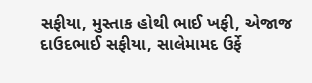સફીયા, મુસ્તાક હોથી ભાઈ ખફી, એજાજ દાઉદભાઈ સફીયા, સાલેમામદ ઉર્ફે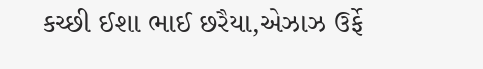કચ્છી ઈશા ભાઈ છરૈયા,એઝાઝ ઉર્ફે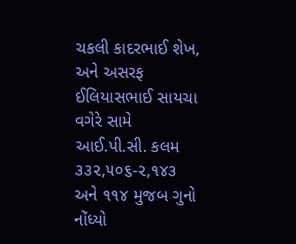ચકલી કાદરભાઈ શેખ, અને અસરફ ઈલિયાસભાઈ સાયચા વગેરે સામે આઈ.પી.સી. કલમ ૩૩૨,૫૦૬-૨,૧૪૩ અને ૧૧૪ મુજબ ગુનો નોંધ્યો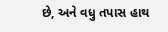છે, અને વધુ તપાસ હાથ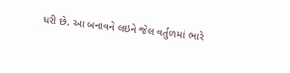ધરી છે. આ બનાવને લઇને જેલ વર્તુળમાં ભારે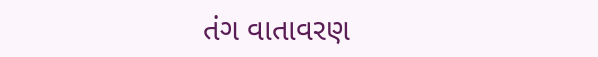તંગ વાતાવરણ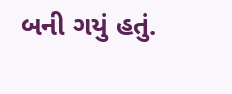બની ગયું હતું.